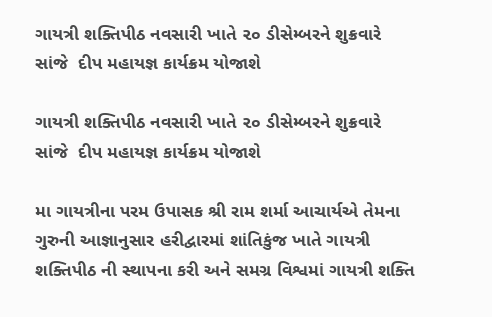ગાયત્રી શક્તિપીઠ નવસારી ખાતે ૨૦ ડીસેમ્બરને શુક્રવારે સાંજે  દીપ મહાયજ્ઞ કાર્યક્રમ યોજાશે

ગાયત્રી શક્તિપીઠ નવસારી ખાતે ૨૦ ડીસેમ્બરને શુક્રવારે સાંજે  દીપ મહાયજ્ઞ કાર્યક્રમ યોજાશે

મા ગાયત્રીના પરમ ઉપાસક શ્રી રામ શર્મા આચાર્યએ તેમના ગુરુની આજ્ઞાનુસાર હરીદ્વારમાં શાંતિકુંજ ખાતે ગાયત્રી શક્તિપીઠ ની સ્થાપના કરી અને સમગ્ર વિશ્વમાં ગાયત્રી શક્તિ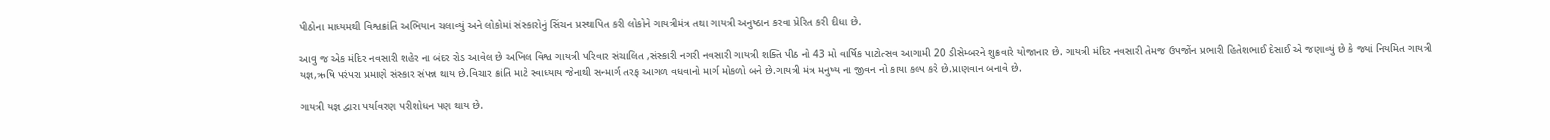પીઠોના માધ્યમથી વિશ્વક્રાંતિ અભિયાન ચલાવ્યું અને લોકોમાં સંસ્કારોનું સિંચન પ્રસ્થાપિત કરી લોકોને ગાયત્રીમંત્ર તથા ગાયત્રી અનુષ્ઠાન કરવા પ્રેરિત કરી દીધા છે.

આવુ જ એક મંદિર નવસારી શહેર ના બંદર રોડ આવેલ છે અખિલ વિશ્વ ગાયત્રી પરિવાર સંચાલિત ,સંસ્કારી નગરી નવસારી ગાયત્રી શક્તિ પીઠ નો 43 મો વાર્ષિક પાટોત્સવ આગામી 20 ડીસેમ્બરને શુક્રવારે યોજાનાર છે. ગાયત્રી મંદિર નવસારી તેમજ ઉપજોંન પ્રભારી હિતેશભાઈ દેસાઈ એ જણાવ્યું છે કે જ્યાં નિયમિત ગાયત્રી યજ્ઞ,ઋષિ પરંપરા પ્રમાણે સંસ્કાર સંપન્ન થાય છે.વિચાર ક્રાંતિ માટે સ્વાધ્યાય જેનાથી સન્માર્ગ તરફ આગળ વધવાનો માર્ગ મોકળો બને છે.ગાયત્રી મંત્ર મનુષ્ય ના જીવન નો કાયા કલ્પ કરે છે.પ્રાણવાન બનાવે છે.

ગાયત્રી યજ્ઞ દ્વારા પર્યાવરણ પરીશોધન પણ થાય છે.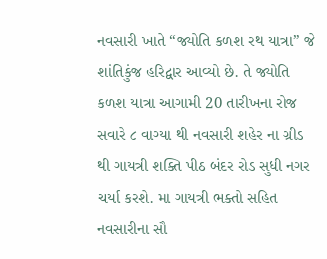નવસારી ખાતે “જ્યોતિ કળશ રથ યાત્રા” જે શાંતિકુંજ હરિદ્વાર આવ્યો છે. તે જ્યોતિ કળશ યાત્રા આગામી 20 તારીખના રોજ સવારે ૮ વાગ્યા થી નવસારી શહેર ના ગ્રીડ થી ગાયત્રી શક્તિ પીઠ બંદર રોડ સુધી નગર ચર્યા કરશે. મા ગાયત્રી ભક્તો સહિત નવસારીના સૌ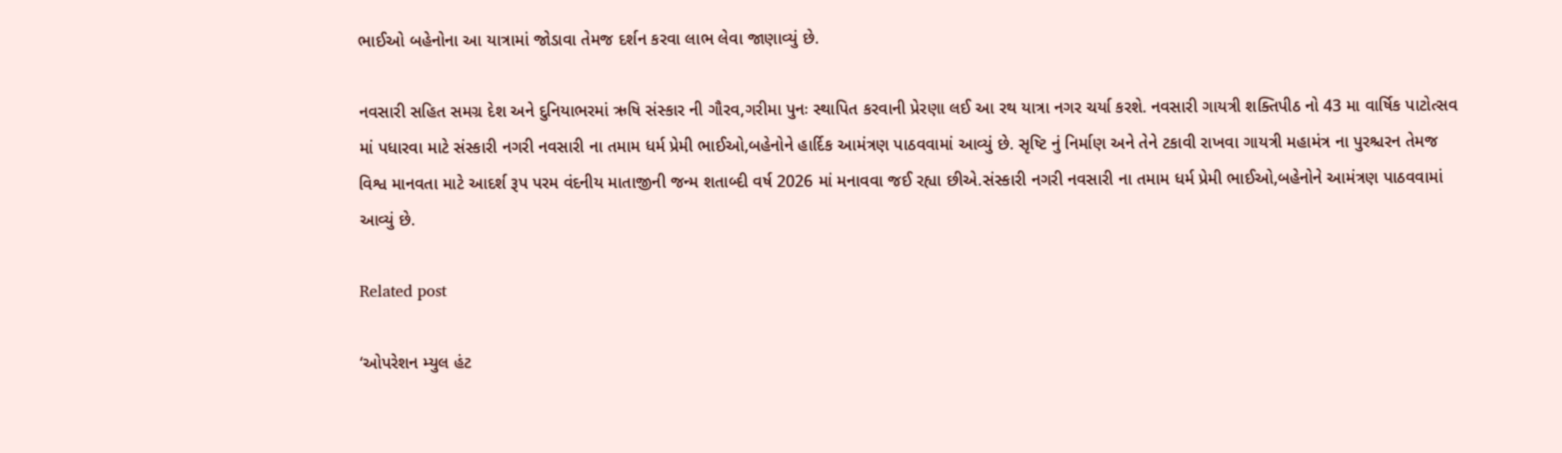ભાઈઓ બહેનોના આ યાત્રામાં જોડાવા તેમજ દર્શન કરવા લાભ લેવા જાણાવ્યું છે.

નવસારી સહિત સમગ્ર દેશ અને દુનિયાભરમાં ઋષિ સંસ્કાર ની ગૌરવ,ગરીમા પુનઃ સ્થાપિત કરવાની પ્રેરણા લઈ આ રથ યાત્રા નગર ચર્યા કરશે. નવસારી ગાયત્રી શક્તિપીઠ નો 43 મા વાર્ષિક પાટોત્સવ માં પધારવા માટે સંસ્કારી નગરી નવસારી ના તમામ ધર્મ પ્રેમી ભાઈઓ,બહેનોને હાર્દિક આમંત્રણ પાઠવવામાં આવ્યું છે. સૃષ્ટિ નું નિર્માણ અને તેને ટકાવી રાખવા ગાયત્રી મહામંત્ર ના પુરશ્ચરન તેમજ વિશ્વ માનવતા માટે આદર્શ રૂપ પરમ વંદનીય માતાજીની જન્મ શતાબ્દી વર્ષ 2026 માં મનાવવા જઈ રહ્યા છીએ.સંસ્કારી નગરી નવસારી ના તમામ ધર્મ પ્રેમી ભાઈઓ,બહેનોને આમંત્રણ પાઠવવામાં આવ્યું છે.

Related post

‘ઓપરેશન મ્યુલ હંટ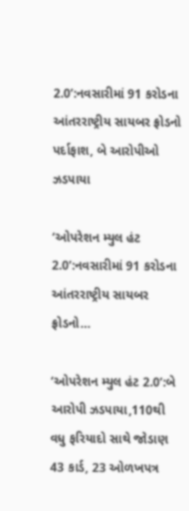2.0’:નવસારીમાં 91 કરોડના આંતરરાષ્ટ્રીય સાયબર ફ્રોડનો પર્દાફાશ, બે આરોપીઓ ઝડપાયા

‘ઓપરેશન મ્યુલ હંટ 2.0’:નવસારીમાં 91 કરોડના આંતરરાષ્ટ્રીય સાયબર ફ્રોડનો…

‘ઓપરેશન મ્યુલ હંટ 2.0’:બે આરોપી ઝડપાયા,110થી વધુ ફરિયાદો સાથે જોડાણ 43 કાર્ડ, 23 ઓળખપત્ર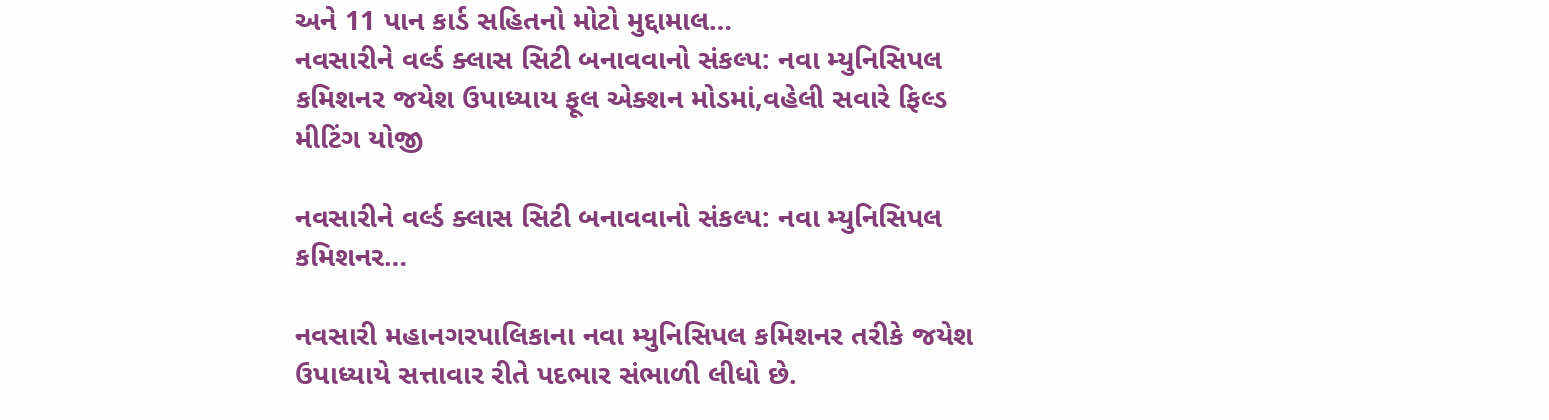અને 11 પાન કાર્ડ સહિતનો મોટો મુદ્દામાલ…
નવસારીને વર્લ્ડ ક્લાસ સિટી બનાવવાનો સંકલ્પ: નવા મ્યુનિસિપલ કમિશનર જયેશ ઉપાધ્યાય ફૂલ એક્શન મોડમાં,વહેલી સવારે ફિલ્ડ મીટિંગ યોજી

નવસારીને વર્લ્ડ ક્લાસ સિટી બનાવવાનો સંકલ્પ: નવા મ્યુનિસિપલ કમિશનર…

નવસારી મહાનગરપાલિકાના નવા મ્યુનિસિપલ કમિશનર તરીકે જયેશ ઉપાધ્યાયે સત્તાવાર રીતે પદભાર સંભાળી લીધો છે.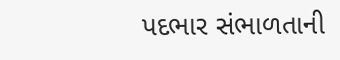પદભાર સંભાળતાની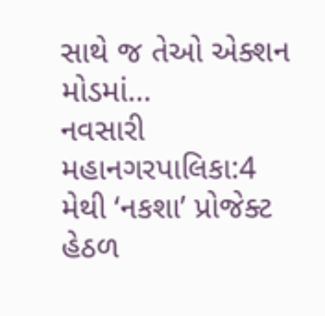સાથે જ તેઓ એક્શન મોડમાં…
નવસારી મહાનગરપાલિકા:4 મેથી ‘નકશા’ પ્રોજેક્ટ હેઠળ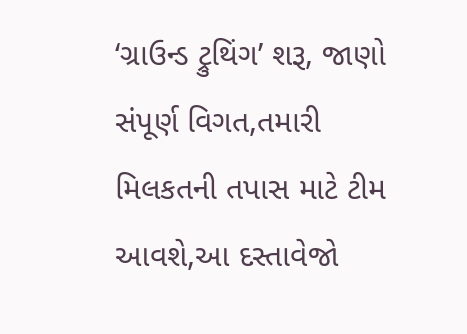‘ગ્રાઉન્ડ ટ્રુથિંગ’ શરૂ, જાણો સંપૂર્ણ વિગત,તમારી મિલકતની તપાસ માટે ટીમ આવશે,આ દસ્તાવેજો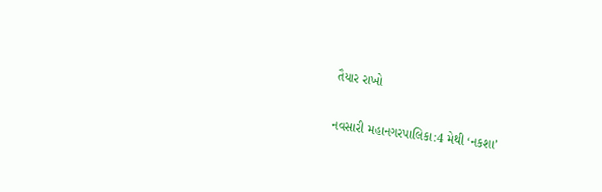તૈયાર રાખો

નવસારી મહાનગરપાલિકા:4 મેથી ‘નકશા’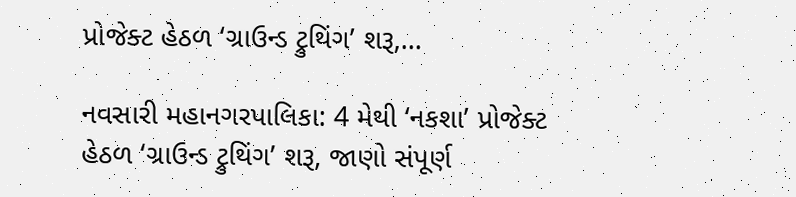પ્રોજેક્ટ હેઠળ ‘ગ્રાઉન્ડ ટ્રુથિંગ’ શરૂ,…

નવસારી મહાનગરપાલિકા: 4 મેથી ‘નકશા’ પ્રોજેક્ટ હેઠળ ‘ગ્રાઉન્ડ ટ્રુથિંગ’ શરૂ, જાણો સંપૂર્ણ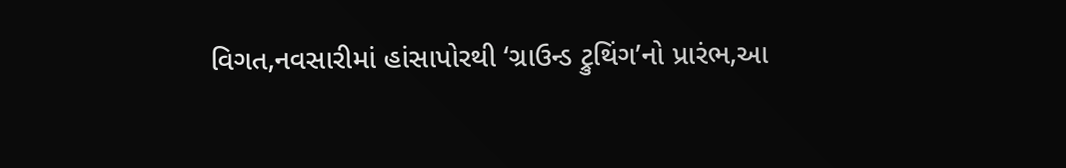વિગત,નવસારીમાં હાંસાપોરથી ‘ગ્રાઉન્ડ ટ્રુથિંગ’નો પ્રારંભ,આ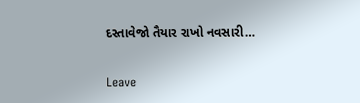દસ્તાવેજો તૈયાર રાખો નવસારી…

Leave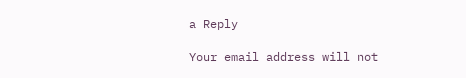a Reply

Your email address will not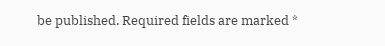be published. Required fields are marked *